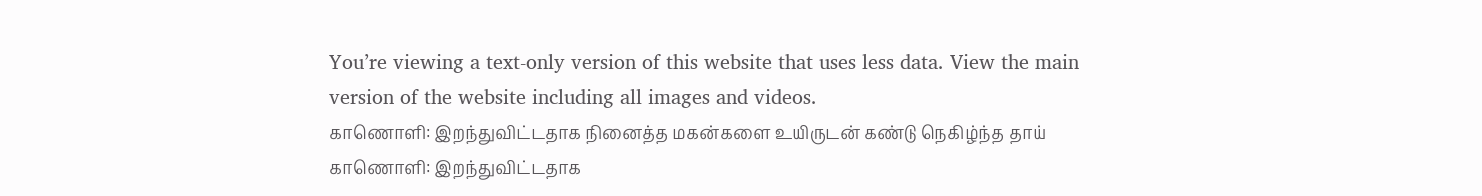You’re viewing a text-only version of this website that uses less data. View the main version of the website including all images and videos.
காணொளி: இறந்துவிட்டதாக நினைத்த மகன்களை உயிருடன் கண்டு நெகிழ்ந்த தாய்
காணொளி: இறந்துவிட்டதாக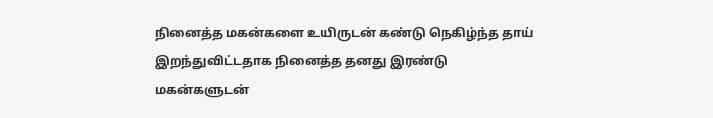நினைத்த மகன்களை உயிருடன் கண்டு நெகிழ்ந்த தாய்
இறந்துவிட்டதாக நினைத்த தனது இரண்டு மகன்களுடன்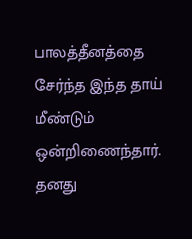பாலத்தீனத்தை சேர்ந்த இந்த தாய் மீண்டும் ஒன்றிணைந்தார்.
தனது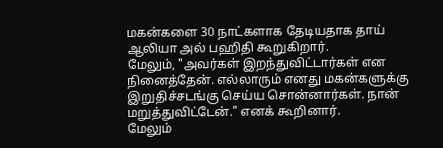மகன்களை 30 நாட்களாக தேடியதாக தாய் ஆலியா அல் பஹிதி கூறுகிறார்.
மேலும், "அவர்கள் இறந்துவிட்டார்கள் என நினைத்தேன். எல்லாரும் எனது மகன்களுக்கு இறுதிச்சடங்கு செய்ய சொன்னார்கள். நான் மறுத்துவிட்டேன்." எனக் கூறினார்.
மேலும்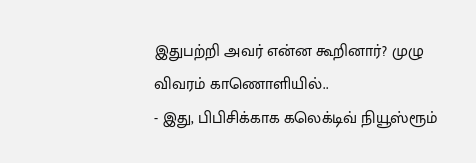இதுபற்றி அவர் என்ன கூறினார்? முழு விவரம் காணொளியில்..
- இது, பிபிசிக்காக கலெக்டிவ் நியூஸ்ரூம்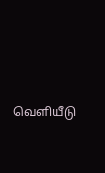வெளியீடு